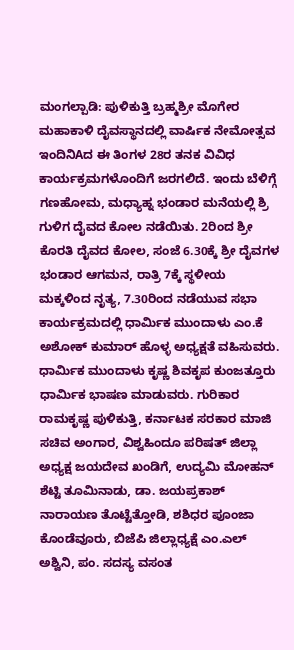ಮಂಗಲ್ಪಾಡಿ: ಪುಳಿಕುತ್ತಿ ಬ್ರಹ್ಮಶ್ರೀ ಮೊಗೇರ ಮಹಾಕಾಳಿ ದೈವಸ್ಥಾನದಲ್ಲಿ ವಾರ್ಷಿಕ ನೇಮೋತ್ಸವ ಇಂದಿನಿAದ ಈ ತಿಂಗಳ 28ರ ತನಕ ವಿವಿಧ ಕಾರ್ಯಕ್ರಮಗಳೊಂದಿಗೆ ಜರಗಲಿದೆ. ಇಂದು ಬೆಳಿಗ್ಗೆ ಗಣಹೋಮ, ಮಧ್ಯಾಹ್ನ ಭಂಡಾರ ಮನೆಯಲ್ಲಿ ಶ್ರಿ ಗುಳಿಗ ದೈವದ ಕೋಲ ನಡೆಯಿತು. 2ರಿಂದ ಶ್ರೀ ಕೊರತಿ ದೈವದ ಕೋಲ, ಸಂಜೆ 6.30ಕ್ಕೆ ಶ್ರೀ ದೈವಗಳ ಭಂಡಾರ ಆಗಮನ, ರಾತ್ರಿ 7ಕ್ಕೆ ಸ್ಥಳೀಯ ಮಕ್ಕಳಿಂದ ನೃತ್ಯ, 7.30ರಿಂದ ನಡೆಯುವ ಸಭಾ ಕಾರ್ಯಕ್ರಮದಲ್ಲಿ ಧಾರ್ಮಿಕ ಮುಂದಾಳು ಎಂ.ಕೆ ಅಶೋಕ್ ಕುಮಾರ್ ಹೊಳ್ಳ ಅಧ್ಯಕ್ಷತೆ ವಹಿಸುವರು. ಧಾರ್ಮಿಕ ಮುಂದಾಳು ಕೃಷ್ಣ ಶಿವಕೃಪ ಕುಂಜತ್ತೂರು ಧಾರ್ಮಿಕ ಭಾಷಣ ಮಾಡುವರು. ಗುರಿಕಾರ ರಾಮಕೃಷ್ಣ ಪುಳಿಕುತ್ತಿ, ಕರ್ನಾಟಕ ಸರಕಾರ ಮಾಜಿ ಸಚಿವ ಅಂಗಾರ, ವಿಶ್ವಹಿಂದೂ ಪರಿಷತ್ ಜಿಲ್ಲಾ ಅಧ್ಯಕ್ಷ ಜಯದೇವ ಖಂಡಿಗೆ, ಉದ್ಯಮಿ ಮೋಹನ್ ಶೆಟ್ಟಿ ತೂಮಿನಾಡು, ಡಾ. ಜಯಪ್ರಕಾಶ್ ನಾರಾಯಣ ತೊಟ್ಟೆತ್ತೋಡಿ, ಶಶಿಧರ ಪೂಂಜಾ ಕೊಂಡೆವೂರು, ಬಿಜೆಪಿ ಜಿಲ್ಲಾಧ್ಯಕ್ಷೆ ಎಂ.ಎಲ್ ಅಶ್ವಿನಿ, ಪಂ. ಸದಸ್ಯ ವಸಂತ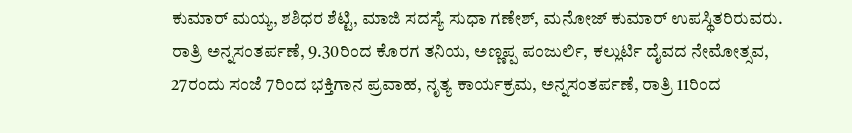ಕುಮಾರ್ ಮಯ್ಯ, ಶಶಿಧರ ಶೆಟ್ಟಿ, ಮಾಜಿ ಸದಸ್ಯೆ ಸುಧಾ ಗಣೇಶ್, ಮನೋಜ್ ಕುಮಾರ್ ಉಪಸ್ಥಿತರಿರುವರು. ರಾತ್ರಿ ಅನ್ನಸಂತರ್ಪಣೆ, 9.30ರಿಂದ ಕೊರಗ ತನಿಯ, ಅಣ್ಣಪ್ಪ ಪಂಜುರ್ಲಿ, ಕಲ್ಲುರ್ಟಿ ದೈವದ ನೇಮೋತ್ಸವ, 27ರಂದು ಸಂಜೆ 7ರಿಂದ ಭಕ್ತಿಗಾನ ಪ್ರವಾಹ, ನೃತ್ಯ ಕಾರ್ಯಕ್ರಮ, ಅನ್ನಸಂತರ್ಪಣೆ, ರಾತ್ರಿ 11ರಿಂದ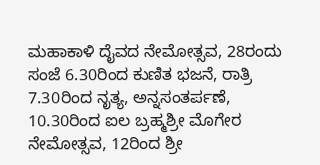ಮಹಾಕಾಳಿ ದೈವದ ನೇಮೋತ್ಸವ, 28ರಂದು ಸಂಜೆ 6.30ರಿಂದ ಕುಣಿತ ಭಜನೆ, ರಾತ್ರಿ 7.30ರಿಂದ ನೃತ್ಯ, ಅನ್ನಸಂತರ್ಪಣೆ, 10.30ರಿಂದ ಐಲ ಬ್ರಹ್ಮಶ್ರೀ ಮೊಗೇರ ನೇಮೋತ್ಸವ, 12ರಿಂದ ಶ್ರೀ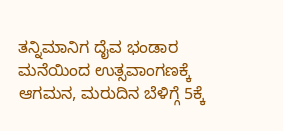ತನ್ನಿಮಾನಿಗ ದೈವ ಭಂಡಾರ ಮನೆಯಿಂದ ಉತ್ಸವಾಂಗಣಕ್ಕೆ ಆಗಮನ, ಮರುದಿನ ಬೆಳಿಗ್ಗೆ 5ಕ್ಕೆ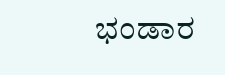ಭಂಡಾರ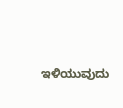ಇಳಿಯುವುದು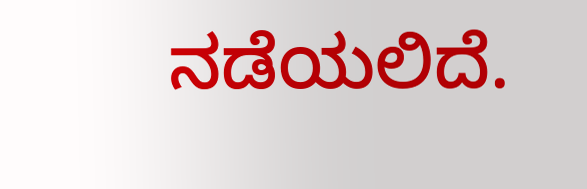ನಡೆಯಲಿದೆ.